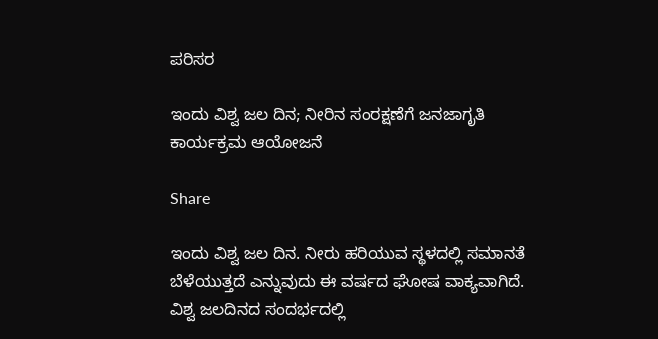ಪರಿಸರ

ಇಂದು ವಿಶ್ವ ಜಲ ದಿನ; ನೀರಿನ ಸಂರಕ್ಷಣೆಗೆ ಜನಜಾಗೃತಿ ಕಾರ್ಯಕ್ರಮ ಆಯೋಜನೆ

Share

ಇಂದು ವಿಶ್ವ ಜಲ ದಿನ. ನೀರು ಹರಿಯುವ ಸ್ಥಳದಲ್ಲಿ ಸಮಾನತೆ ಬೆಳೆಯುತ್ತದೆ ಎನ್ನುವುದು ಈ ವರ್ಷದ ಘೋಷ ವಾಕ್ಯವಾಗಿದೆ. ವಿಶ್ವ ಜಲದಿನದ ಸಂದರ್ಭದಲ್ಲಿ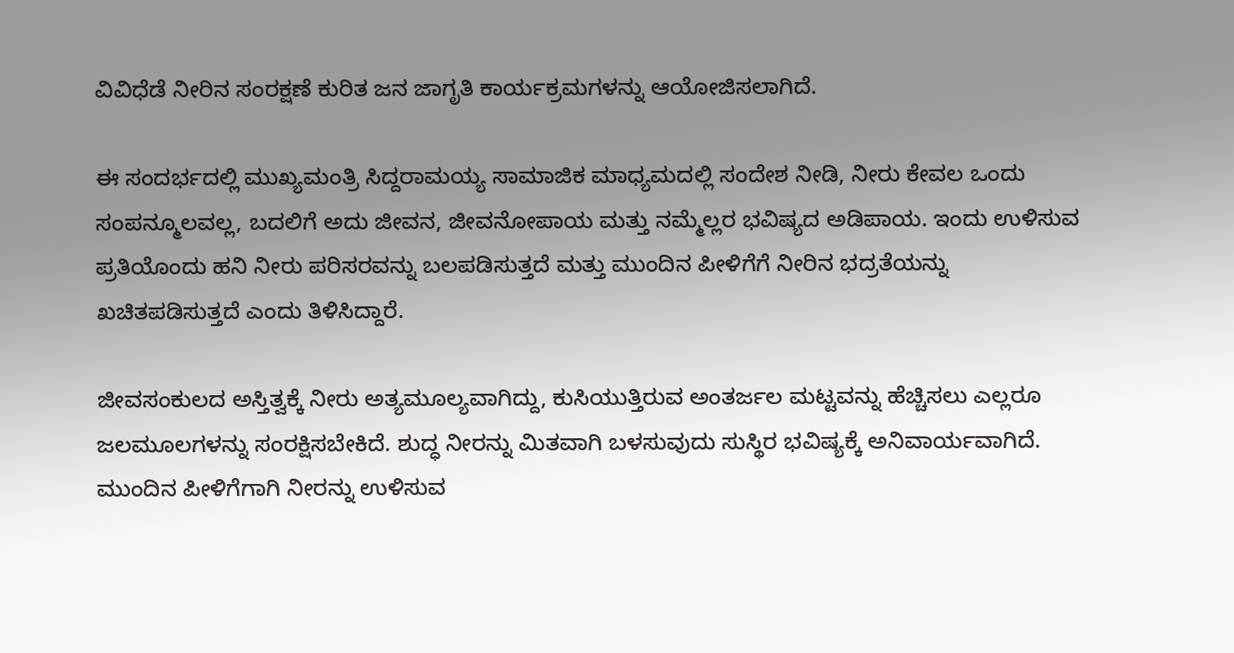ವಿವಿಧೆಡೆ ನೀರಿನ ಸಂರಕ್ಷಣೆ ಕುರಿತ ಜನ ಜಾಗೃತಿ ಕಾರ್ಯಕ್ರಮಗಳನ್ನು ಆಯೋಜಿಸಲಾಗಿದೆ.

ಈ ಸಂದರ್ಭದಲ್ಲಿ ಮುಖ್ಯಮಂತ್ರಿ ಸಿದ್ದರಾಮಯ್ಯ ಸಾಮಾಜಿಕ ಮಾಧ್ಯಮದಲ್ಲಿ ಸಂದೇಶ ನೀಡಿ, ನೀರು ಕೇವಲ ಒಂದು ಸಂಪನ್ಮೂಲವಲ್ಲ, ಬದಲಿಗೆ ಅದು ಜೀವನ, ಜೀವನೋಪಾಯ ಮತ್ತು ನಮ್ಮೆಲ್ಲರ ಭವಿಷ್ಯದ ಅಡಿಪಾಯ. ಇಂದು ಉಳಿಸುವ ಪ್ರತಿಯೊಂದು ಹನಿ ನೀರು ಪರಿಸರವನ್ನು ಬಲಪಡಿಸುತ್ತದೆ ಮತ್ತು ಮುಂದಿನ ಪೀಳಿಗೆಗೆ ನೀರಿನ ಭದ್ರತೆಯನ್ನು ಖಚಿತಪಡಿಸುತ್ತದೆ ಎಂದು ತಿಳಿಸಿದ್ದಾರೆ.

ಜೀವಸಂಕುಲದ ಅಸ್ತಿತ್ವಕ್ಕೆ ನೀರು ಅತ್ಯಮೂಲ್ಯವಾಗಿದ್ದು, ಕುಸಿಯುತ್ತಿರುವ ಅಂತರ್ಜಲ ಮಟ್ಟವನ್ನು ಹೆಚ್ಚಿಸಲು ಎಲ್ಲರೂ ಜಲಮೂಲಗಳನ್ನು ಸಂರಕ್ಷಿಸಬೇಕಿದೆ. ಶುದ್ಧ ನೀರನ್ನು ಮಿತವಾಗಿ ಬಳಸುವುದು ಸುಸ್ಥಿರ ಭವಿಷ್ಯಕ್ಕೆ ಅನಿವಾರ್ಯವಾಗಿದೆ. ಮುಂದಿನ ಪೀಳಿಗೆಗಾಗಿ ನೀರನ್ನು ಉಳಿಸುವ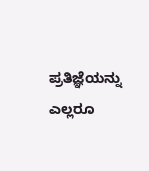ಪ್ರತಿಜ್ಞೆಯನ್ನು ಎಲ್ಲರೂ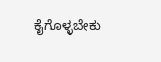ಕೈಗೊಳ್ಳಬೇಕು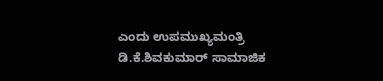ಎಂದು ಉಪಮುಖ್ಯಮಂತ್ರಿ ಡಿ.ಕೆ.ಶಿವಕುಮಾರ್ ಸಾಮಾಜಿಕ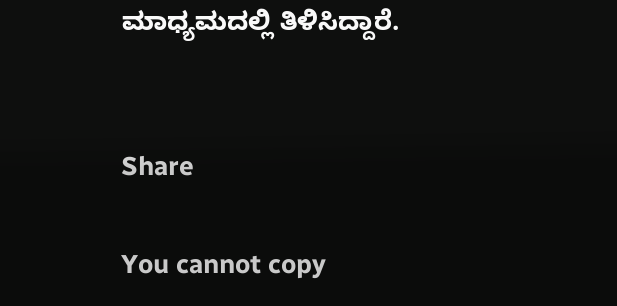ಮಾಧ್ಯಮದಲ್ಲಿ ತಿಳಿಸಿದ್ದಾರೆ.


Share

You cannot copy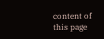content of this page